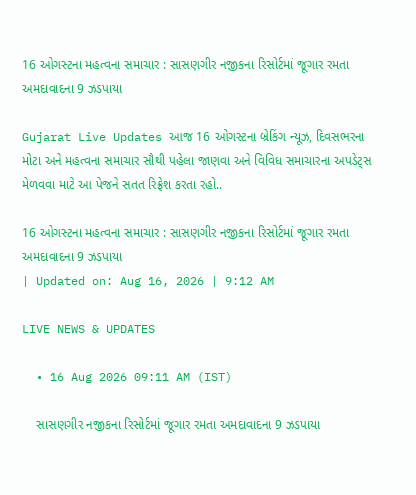16 ઓગસ્ટના મહત્વના સમાચાર : સાસણગીર નજીકના રિસોર્ટમાં જૂગાર રમતા અમદાવાદના 9 ઝડપાયા

Gujarat Live Updates આજ 16 ઓગસ્ટના બ્રેકિંગ ન્યૂઝ, દિવસભરના મોટા અને મહત્વના સમાચાર સૌથી પહેલા જાણવા અને વિવિધ સમાચારના અપડેટ્સ મેળવવા માટે આ પેજને સતત રિફ્રેશ કરતા રહો..

16 ઓગસ્ટના મહત્વના સમાચાર : સાસણગીર નજીકના રિસોર્ટમાં જૂગાર રમતા અમદાવાદના 9 ઝડપાયા
| Updated on: Aug 16, 2026 | 9:12 AM

LIVE NEWS & UPDATES

  • 16 Aug 2026 09:11 AM (IST)

    સાસણગીર નજીકના રિસોર્ટમાં જૂગાર રમતા અમદાવાદના 9 ઝડપાયા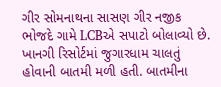ગીર સોમનાથના સાસણ ગીર નજીક ભોજદે ગામે LCBએ સપાટો બોલાવ્યો છે. ખાનગી રિસોર્ટમાં જુગારધામ ચાલતું હોવાની બાતમી મળી હતી. બાતમીના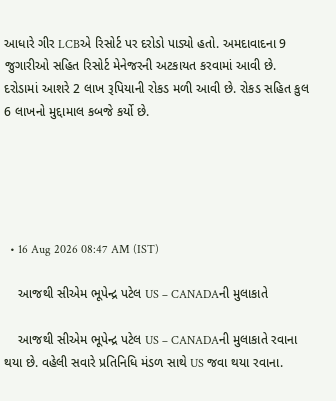આધારે ગીર LCBએ રિસોર્ટ પર દરોડો પાડ્યો હતો. અમદાવાદના 9 જુગારીઓ સહિત રિસોર્ટ મેનેજરની અટકાયત કરવામાં આવી છે. દરોડામાં આશરે 2 લાખ રૂપિયાની રોકડ મળી આવી છે. રોકડ સહિત કુલ 6 લાખનો મુદ્દામાલ કબજે કર્યો છે.





  • 16 Aug 2026 08:47 AM (IST)

    આજથી સીએમ ભૂપેન્દ્ર પટેલ US – CANADAની મુલાકાતે

    આજથી સીએમ ભૂપેન્દ્ર પટેલ US – CANADAની મુલાકાતે રવાના થયા છે. વહેલી સવારે પ્રતિનિધિ મંડળ સાથે US જવા થયા રવાના.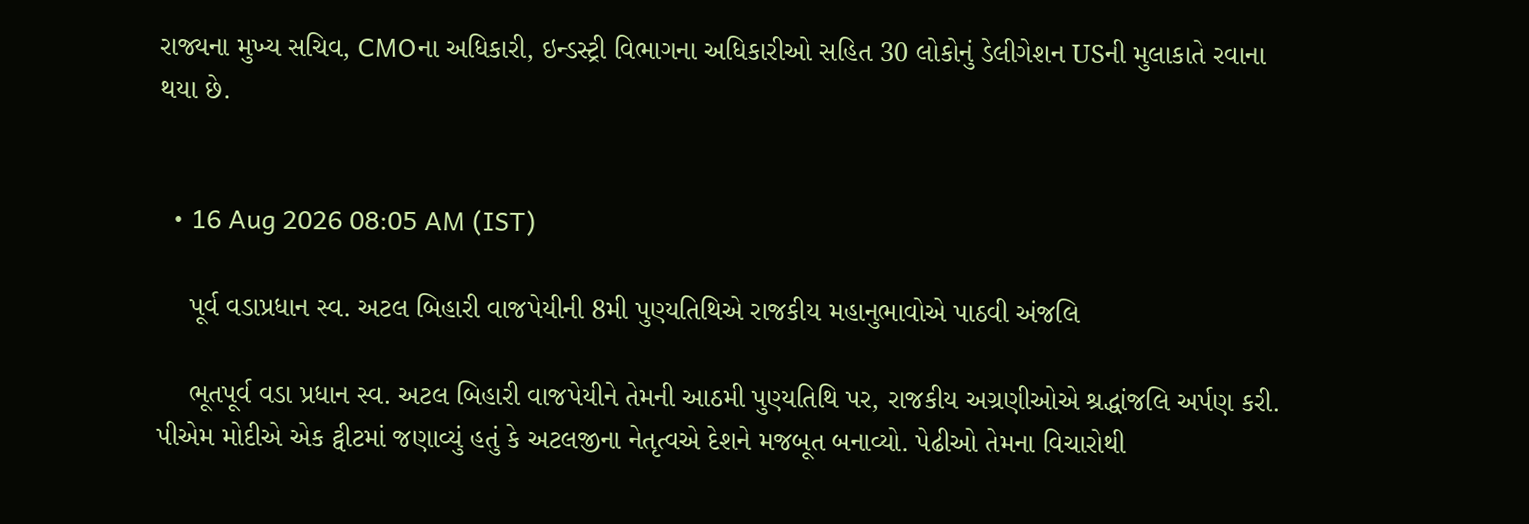રાજ્યના મુખ્ય સચિવ, CMOના અધિકારી, ઇન્ડસ્ટ્રી વિભાગના અધિકારીઓ સહિત 30 લોકોનું ડેલીગેશન USની મુલાકાતે રવાના થયા છે.


  • 16 Aug 2026 08:05 AM (IST)

    પૂર્વ વડાપ્રધાન સ્વ. અટલ બિહારી વાજપેયીની 8મી પુણ્યતિથિએ રાજકીય મહાનુભાવોએ પાઠવી અંજલિ

    ભૂતપૂર્વ વડા પ્રધાન સ્વ. અટલ બિહારી વાજપેયીને તેમની આઠમી પુણ્યતિથિ પર, રાજકીય અગ્રણીઓએ શ્રદ્ધાંજલિ અર્પણ કરી. પીએમ મોદીએ એક ટ્વીટમાં જણાવ્યું હતું કે અટલજીના નેતૃત્વએ દેશને મજબૂત બનાવ્યો. પેઢીઓ તેમના વિચારોથી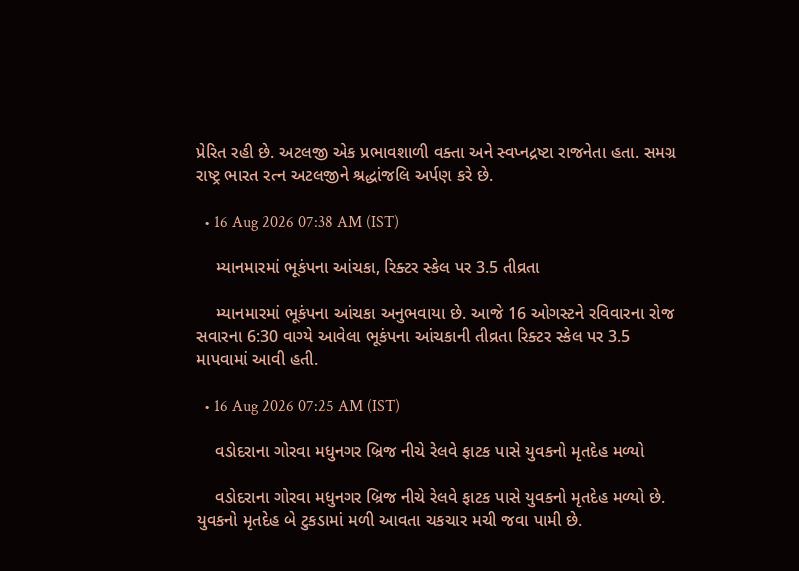પ્રેરિત રહી છે. અટલજી એક પ્રભાવશાળી વક્તા અને સ્વપ્નદ્રષ્ટા રાજનેતા હતા. સમગ્ર રાષ્ટ્ર ભારત રત્ન અટલજીને શ્રદ્ધાંજલિ અર્પણ કરે છે.

  • 16 Aug 2026 07:38 AM (IST)

    મ્યાનમારમાં ભૂકંપના આંચકા, રિક્ટર સ્કેલ પર 3.5 તીવ્રતા

    મ્યાનમારમાં ભૂકંપના આંચકા અનુભવાયા છે. આજે 16 ઓગસ્ટને રવિવારના રોજ સવારના 6:30 વાગ્યે આવેલા ભૂકંપના આંચકાની તીવ્રતા રિક્ટર સ્કેલ પર 3.5 માપવામાં આવી હતી.

  • 16 Aug 2026 07:25 AM (IST)

    વડોદરાના ગોરવા મધુનગર બ્રિજ નીચે રેલવે ફાટક પાસે યુવકનો મૃતદેહ મળ્યો

    વડોદરાના ગોરવા મધુનગર બ્રિજ નીચે રેલવે ફાટક પાસે યુવકનો મૃતદેહ મળ્યો છે. યુવકનો મૃતદેહ બે ટુકડામાં મળી આવતા ચકચાર મચી જવા પામી છે.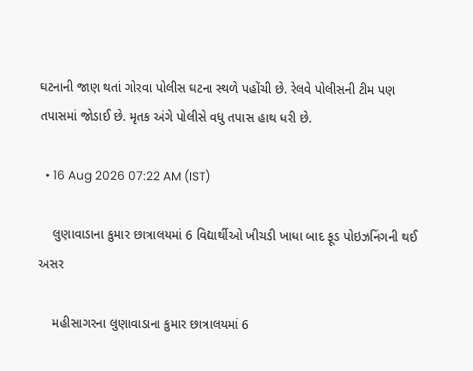ઘટનાની જાણ થતાં ગોરવા પોલીસ ઘટના સ્થળે પહોંચી છે. રેલવે પોલીસની ટીમ પણ તપાસમાં જોડાઈ છે. મૃતક અંગે પોલીસે વધુ તપાસ હાથ ધરી છે.

  • 16 Aug 2026 07:22 AM (IST)

    લુણાવાડાના કુમાર છાત્રાલયમાં 6 વિદ્યાર્થીઓ ખીચડી ખાધા બાદ ફૂડ પોઇઝનિંગની થઈ અસર

    મહીસાગરના લુણાવાડાના કુમાર છાત્રાલયમાં 6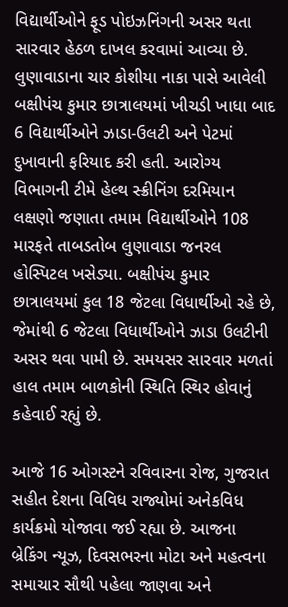વિદ્યાર્થીઓને ફૂડ પોઇઝનિંગની અસર થતા સારવાર હેઠળ દાખલ કરવામાં આવ્યા છે. લુણાવાડાના ચાર કોશીયા નાકા પાસે આવેલી બક્ષીપંચ કુમાર છાત્રાલયમાં ખીચડી ખાધા બાદ 6 વિદ્યાર્થીઓને ઝાડા-ઉલટી અને પેટમાં દુખાવાની ફરિયાદ કરી હતી. આરોગ્ય વિભાગની ટીમે હેલ્થ સ્ક્રીનિંગ દરમિયાન લક્ષણો જણાતા તમામ વિદ્યાર્થીઓને 108 મારફતે તાબડતોબ લુણાવાડા જનરલ હોસ્પિટલ ખસેડ્યા. બક્ષીપંચ કુમાર છાત્રાલયમાં કુલ 18 જેટલા વિધાર્થીઓ રહે છે, જેમાંથી 6 જેટલા વિધાર્થીઓને ઝાડા ઉલટીની અસર થવા પામી છે. સમયસર સારવાર મળતાં હાલ તમામ બાળકોની સ્થિતિ સ્થિર હોવાનું કહેવાઈ રહ્યું છે.

આજે 16 ઓગસ્ટને રવિવારના રોજ, ગુજરાત સહીત દેશના વિવિધ રાજ્યોમાં અનેકવિધ કાર્યક્રમો યોજાવા જઈ રહ્યા છે. આજના બ્રેકિંગ ન્યૂઝ, દિવસભરના મોટા અને મહત્વના સમાચાર સૌથી પહેલા જાણવા અને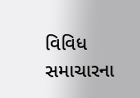વિવિધ સમાચારના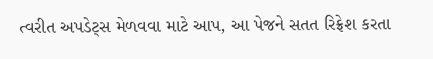ત્વરીત અપડેટ્સ મેળવવા માટે આપ, આ પેજને સતત રિફ્રેશ કરતા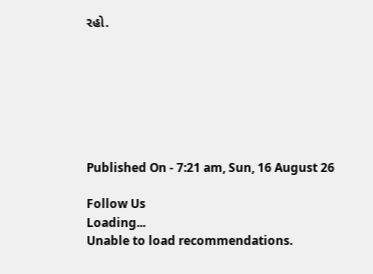રહો.







Published On - 7:21 am, Sun, 16 August 26

Follow Us
Loading...
Unable to load recommendations.